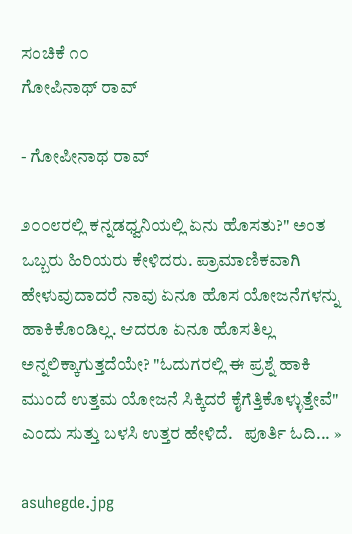ಸಂಚಿಕೆ ೧೦
ಗೋಪಿನಾಥ್ ರಾವ್

- ಗೋಪೀನಾಥ ರಾವ್

೨೦೦೮ರಲ್ಲಿ ಕನ್ನಡಧ್ವನಿಯಲ್ಲಿ ಏನು ಹೊಸತು?" ಅಂತ ಒಬ್ಬರು ಹಿರಿಯರು ಕೇಳಿದರು. ಪ್ರಾಮಾಣಿಕವಾಗಿ ಹೇಳುವುದಾದರೆ ನಾವು ಏನೂ ಹೊಸ ಯೋಜನೆಗಳನ್ನು ಹಾಕಿಕೊಂಡಿಲ್ಲ. ಆದರೂ ಏನೂ ಹೊಸತಿಲ್ಲ ಅನ್ನಲಿಕ್ಕಾಗುತ್ತದೆಯೇ? "ಓದುಗರಲ್ಲಿ ಈ ಪ್ರಶ್ನೆ ಹಾಕಿ ಮುಂದೆ ಉತ್ತಮ ಯೋಜನೆ ಸಿಕ್ಕಿದರೆ ಕೈಗೆತ್ತಿಕೊಳ್ಳುತ್ತೇವೆ" ಎಂದು ಸುತ್ತು ಬಳಸಿ ಉತ್ತರ ಹೇಳಿದೆ.   ಪೂರ್ತಿ ಓದಿ... »

asuhegde.jpg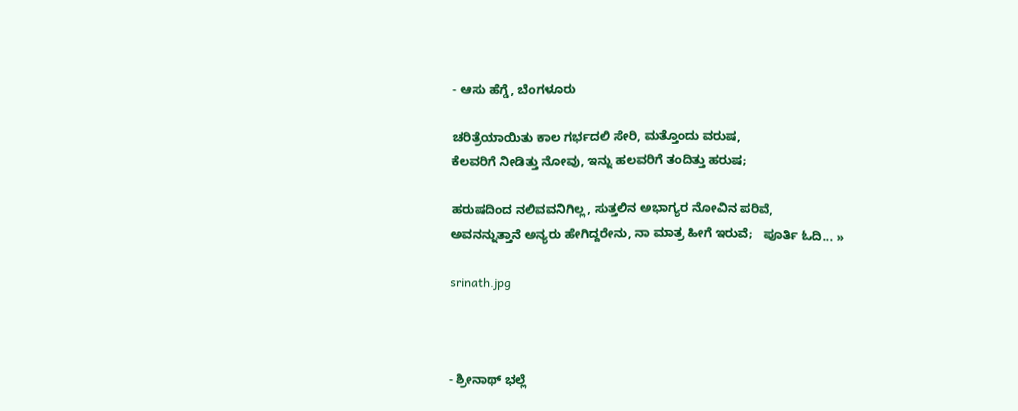- ಆಸು ಹೆಗ್ಡೆ, ಬೆಂಗಳೂರು

ಚರಿತ್ರೆಯಾಯಿತು ಕಾಲ ಗರ್ಭದಲಿ ಸೇರಿ, ಮತ್ತೊಂದು ವರುಷ,
ಕೆಲವರಿಗೆ ನೀಡಿತ್ತು ನೋವು, ಇನ್ನು ಹಲವರಿಗೆ ತಂದಿತ್ತು ಹರುಷ;

ಹರುಷದಿಂದ ನಲಿವವನಿಗಿಲ್ಲ, ಸುತ್ತಲಿನ ಅಭಾಗ್ಯರ ನೋವಿನ ಪರಿವೆ,
ಅವನನ್ನುತ್ತಾನೆ ಅನ್ಯರು ಹೇಗಿದ್ದರೇನು, ನಾ ಮಾತ್ರ ಹೀಗೆ ಇರುವೆ;   ಪೂರ್ತಿ ಓದಿ... »

srinath.jpg



- ಶ್ರೀನಾಥ್ ಭಲ್ಲೆ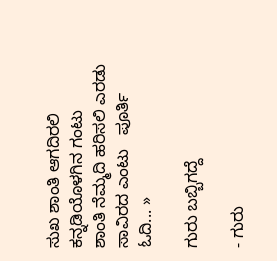ಸುಖ ಶಾಂತಿ ಆಗದಿರಲಿ ಕನ್ನಡಿಯೊಳಗಿನ ಗಂಟು
ಶಾಂತಿ ನೆಮ್ಮದಿ ಹರಿಸಲಿ ಎರಡು ಸಾವಿರದ ಎಂಟು   ಪೂರ್ತಿ ಓದಿ... »

ಗುರು ಬಬ್ಬಿಗದ್ದೆ

- ಗುರು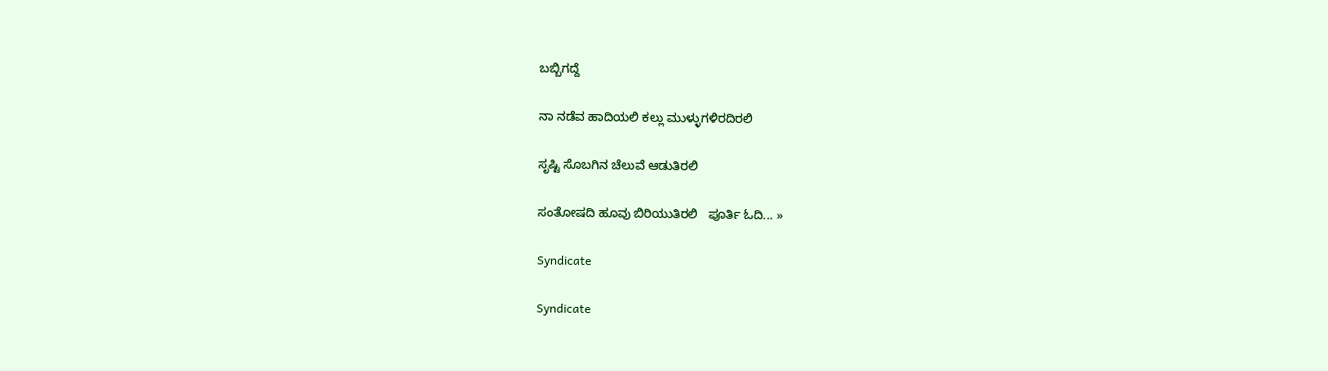ಬಬ್ಬಿಗದ್ದೆ

ನಾ ನಡೆವ ಹಾದಿಯಲಿ ಕಲ್ಲು ಮುಳ್ಳುಗಳಿರದಿರಲಿ

ಸೃಷ್ಟಿ ಸೊಬಗಿನ ಚೆಲುವೆ ಆಡುತಿರಲಿ

ಸಂತೋಷದಿ ಹೂವು ಬಿರಿಯುತಿರಲಿ   ಪೂರ್ತಿ ಓದಿ... »

Syndicate

Syndicate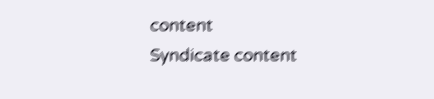content
Syndicate content